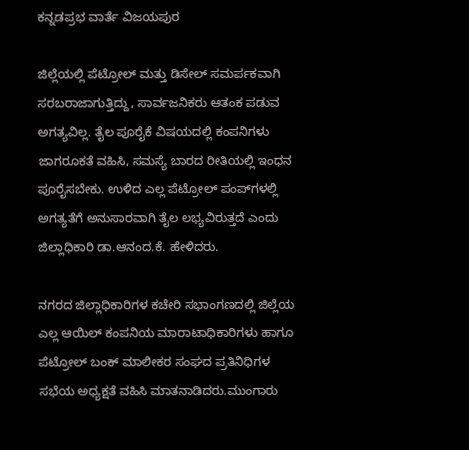ಕನ್ನಡಪ್ರಭ ವಾರ್ತೆ ವಿಜಯಪುರ

ಜಿಲ್ಲೆಯಲ್ಲಿ ಪೆಟ್ರೋಲ್ ಮತ್ತು ಡಿಸೇಲ್ ಸಮರ್ಪಕವಾಗಿ ಸರಬರಾಜಾಗುತ್ತಿದ್ದು, ಸಾರ್ವಜನಿಕರು ಆತಂಕ ಪಡುವ ಅಗತ್ಯವಿಲ್ಲ. ತೈಲ ಪೂರೈಕೆ ವಿಷಯದಲ್ಲಿ ಕಂಪನಿಗಳು ಜಾಗರೂಕತೆ ವಹಿಸಿ, ಸಮಸ್ಯೆ ಬಾರದ ರೀತಿಯಲ್ಲಿ ಇಂಧನ ಪೂರೈಸಬೇಕು. ಉಳಿದ ಎಲ್ಲ ಪೆಟ್ರೋಲ್ ಪಂಪ್‌ಗಳಲ್ಲಿ ಅಗತ್ಯತೆಗೆ ಅನುಸಾರವಾಗಿ ತೈಲ ಲಭ್ಯವಿರುತ್ತದೆ ಎಂದು ಜಿಲ್ಲಾಧಿಕಾರಿ ಡಾ.ಆನಂದ.ಕೆ. ಹೇಳಿದರು.

ನಗರದ ಜಿಲ್ಲಾಧಿಕಾರಿಗಳ ಕಚೇರಿ ಸಭಾಂಗಣದಲ್ಲಿ ಜಿಲ್ಲೆಯ ಎಲ್ಲ ಆಯಿಲ್ ಕಂಪನಿಯ ಮಾರಾಟಾಧಿಕಾರಿಗಳು ಹಾಗೂ ಪೆಟ್ರೋಲ್ ಬಂಕ್ ಮಾಲೀಕರ ಸಂಘದ ಪ್ರತಿನಿಧಿಗಳ ಸಭೆಯ ಅಧ್ಯಕ್ಷತೆ ವಹಿಸಿ ಮಾತನಾಡಿದರು.ಮುಂಗಾರು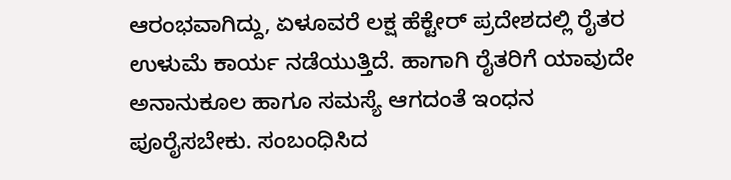ಆರಂಭವಾಗಿದ್ದು, ಏಳೂವರೆ ಲಕ್ಷ ಹೆಕ್ಟೇರ್‌ ಪ್ರದೇಶದಲ್ಲಿ ರೈತರ ಉಳುಮೆ ಕಾರ್ಯ ನಡೆಯುತ್ತಿದೆ. ಹಾಗಾಗಿ ರೈತರಿಗೆ ಯಾವುದೇ ಅನಾನುಕೂಲ ಹಾಗೂ ಸಮಸ್ಯೆ ಆಗದಂತೆ ಇಂಧನ ಪೂರೈಸಬೇಕು. ಸಂಬಂಧಿಸಿದ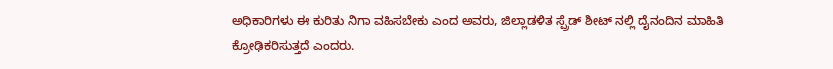ಅಧಿಕಾರಿಗಳು ಈ ಕುರಿತು ನಿಗಾ ವಹಿಸಬೇಕು ಎಂದ ಅವರು, ಜಿಲ್ಲಾಡಳಿತ ಸ್ಪ್ರೆಡ್ ಶೀಟ್ ನಲ್ಲಿ ದೈನಂದಿನ ಮಾಹಿತಿ ಕ್ರೋಢಿಕರಿಸುತ್ತದೆ ಎಂದರು.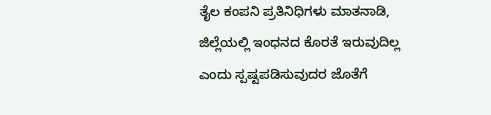ತೈಲ ಕಂಪನಿ ಪ್ರತಿನಿಧಿಗಳು ಮಾತನಾಡಿ, ಜಿಲ್ಲೆಯಲ್ಲಿ ಇಂಧನದ ಕೊರತೆ ಇರುವುದಿಲ್ಲ ಎಂದು ಸ್ಪಷ್ಟಪಡಿಸುವುದರ ಜೊತೆಗೆ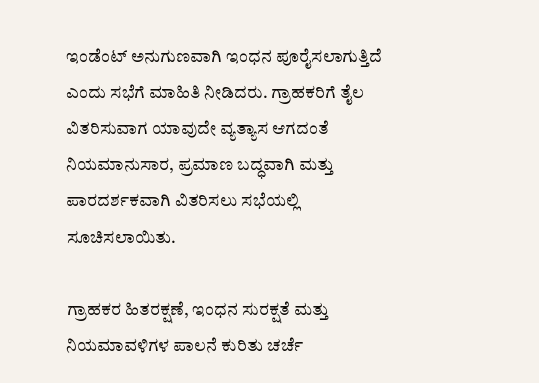ಇಂಡೆಂಟ್ ಅನುಗುಣವಾಗಿ ಇಂಧನ ಪೂರೈಸಲಾಗುತ್ತಿದೆ ಎಂದು ಸಭೆಗೆ ಮಾಹಿತಿ ನೀಡಿದರು. ಗ್ರಾಹಕರಿಗೆ ತೈಲ ವಿತರಿಸುವಾಗ ಯಾವುದೇ ವ್ಯತ್ಯಾಸ ಆಗದಂತೆ ನಿಯಮಾನುಸಾರ, ಪ್ರಮಾಣ ಬದ್ಧವಾಗಿ ಮತ್ತು ಪಾರದರ್ಶಕವಾಗಿ ವಿತರಿಸಲು ಸಭೆಯಲ್ಲಿ ಸೂಚಿಸಲಾಯಿತು.

ಗ್ರಾಹಕರ ಹಿತರಕ್ಷಣೆ, ಇಂಧನ ಸುರಕ್ಷತೆ ಮತ್ತು ನಿಯಮಾವಳಿಗಳ ಪಾಲನೆ ಕುರಿತು ಚರ್ಚೆ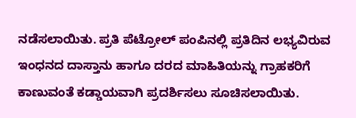ನಡೆಸಲಾಯಿತು. ಪ್ರತಿ ಪೆಟ್ರೋಲ್ ಪಂಪಿನಲ್ಲಿ ಪ್ರತಿದಿನ ಲಭ್ಯವಿರುವ ಇಂಧನದ ದಾಸ್ತಾನು ಹಾಗೂ ದರದ ಮಾಹಿತಿಯನ್ನು ಗ್ರಾಹಕರಿಗೆ ಕಾಣುವಂತೆ ಕಡ್ಡಾಯವಾಗಿ ಪ್ರದರ್ಶಿಸಲು ಸೂಚಿಸಲಾಯಿತು.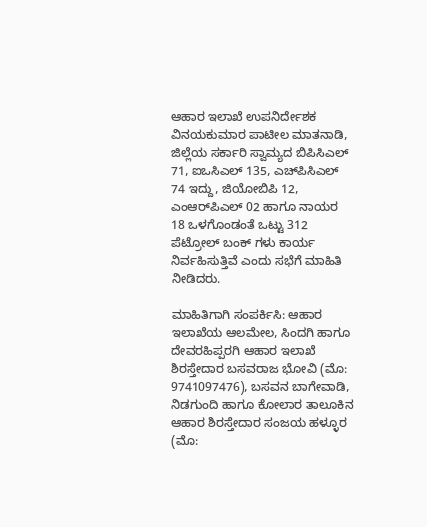ಆಹಾರ ಇಲಾಖೆ ಉಪನಿರ್ದೇಶಕ ವಿನಯಕುಮಾರ ಪಾಟೀಲ ಮಾತನಾಡಿ, ಜಿಲ್ಲೆಯ ಸರ್ಕಾರಿ ಸ್ವಾಮ್ಯದ ಬಿಪಿಸಿಎಲ್ 71, ಐಒಸಿಎಲ್ 135, ಎಚ್‌ಪಿಸಿಎಲ್ 74 ಇದ್ದು, ಜಿಯೋಬಿಪಿ 12, ಎಂಆರ್‌ಪಿಎಲ್ 02 ಹಾಗೂ ನಾಯರ 18 ಒಳಗೊಂಡಂತೆ ಒಟ್ಟು 312 ಪೆಟ್ರೋಲ್ ಬಂಕ್ ಗಳು ಕಾರ್ಯ ನಿರ್ವಹಿಸುತ್ತಿವೆ ಎಂದು ಸಭೆಗೆ ಮಾಹಿತಿ ನೀಡಿದರು.

ಮಾಹಿತಿಗಾಗಿ ಸಂಪರ್ಕಿಸಿ: ಆಹಾರ ಇಲಾಖೆಯ ಆಲಮೇಲ, ಸಿಂದಗಿ ಹಾಗೂ ದೇವರಹಿಪ್ಪರಗಿ ಆಹಾರ ಇಲಾಖೆ ಶಿರಸ್ತೇದಾರ ಬಸವರಾಜ ಭೋವಿ (ಮೊ: 9741097476), ಬಸವನ ಬಾಗೇವಾಡಿ, ನಿಡಗುಂದಿ ಹಾಗೂ ಕೋಲಾರ ತಾಲೂಕಿನ ಆಹಾರ ಶಿರಸ್ತೇದಾರ ಸಂಜಯ ಹಳ್ಳೂರ (ಮೊ: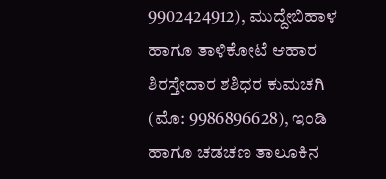9902424912), ಮುದ್ದೇಬಿಹಾಳ ಹಾಗೂ ತಾಳಿಕೋಟೆ ಆಹಾರ ಶಿರಸ್ತೇದಾರ ಶಶಿಧರ ಕುಮಚಗಿ (ಮೊ: 9986896628), ಇಂಡಿ ಹಾಗೂ ಚಡಚಣ ತಾಲೂಕಿನ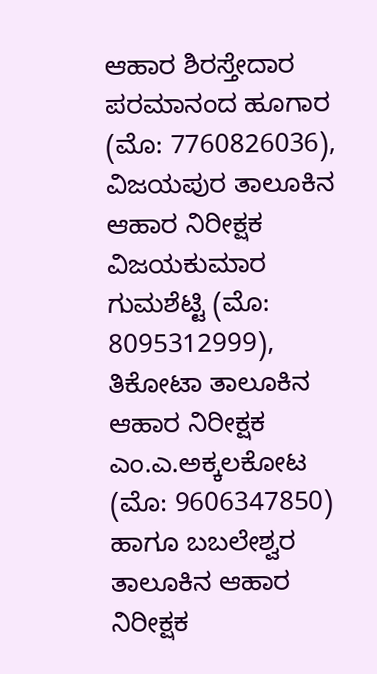ಆಹಾರ ಶಿರಸ್ತೇದಾರ ಪರಮಾನಂದ ಹೂಗಾರ (ಮೊ: 7760826036), ವಿಜಯಪುರ ತಾಲೂಕಿನ ಆಹಾರ ನಿರೀಕ್ಷಕ ವಿಜಯಕುಮಾರ ಗುಮಶೆಟ್ಟಿ (ಮೊ: 8095312999), ತಿಕೋಟಾ ತಾಲೂಕಿನ ಆಹಾರ ನಿರೀಕ್ಷಕ ಎಂ.ಎ.ಅಕ್ಕಲಕೋಟ (ಮೊ: 9606347850) ಹಾಗೂ ಬಬಲೇಶ್ವರ ತಾಲೂಕಿನ ಆಹಾರ ನಿರೀಕ್ಷಕ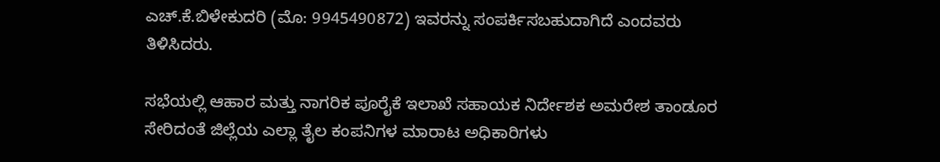ಎಚ್.ಕೆ.ಬಿಳೇಕುದರಿ (ಮೊ: 9945490872) ಇವರನ್ನು ಸಂಪರ್ಕಿಸಬಹುದಾಗಿದೆ ಎಂದವರು ತಿಳಿಸಿದರು.

ಸಭೆಯಲ್ಲಿ ಆಹಾರ ಮತ್ತು ನಾಗರಿಕ ಪೂರೈಕೆ ಇಲಾಖೆ ಸಹಾಯಕ ನಿರ್ದೇಶಕ ಅಮರೇಶ ತಾಂಡೂರ ಸೇರಿದಂತೆ ಜಿಲ್ಲೆಯ ಎಲ್ಲಾ ತೈಲ ಕಂಪನಿಗಳ ಮಾರಾಟ ಅಧಿಕಾರಿಗಳು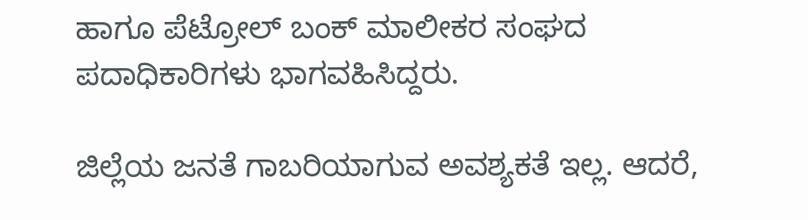ಹಾಗೂ ಪೆಟ್ರೋಲ್ ಬಂಕ್ ಮಾಲೀಕರ ಸಂಘದ ಪದಾಧಿಕಾರಿಗಳು ಭಾಗವಹಿಸಿದ್ದರು.

ಜಿಲ್ಲೆಯ ಜನತೆ ಗಾಬರಿಯಾಗುವ ಅವಶ್ಯಕತೆ ಇಲ್ಲ. ಆದರೆ,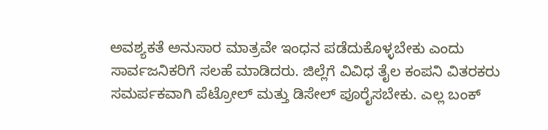ಅವಶ್ಯಕತೆ ಅನುಸಾರ ಮಾತ್ರವೇ ಇಂಧನ ಪಡೆದುಕೊಳ್ಳಬೇಕು ಎಂದು ಸಾರ್ವಜನಿಕರಿಗೆ ಸಲಹೆ ಮಾಡಿದರು. ಜಿಲ್ಲೆಗೆ ವಿವಿಧ ತೈಲ ಕಂಪನಿ ವಿತರಕರು ಸಮರ್ಪಕವಾಗಿ ಪೆಟ್ರೋಲ್ ಮತ್ತು ಡಿಸೇಲ್ ಪೂರೈಸಬೇಕು. ಎಲ್ಲ ಬಂಕ್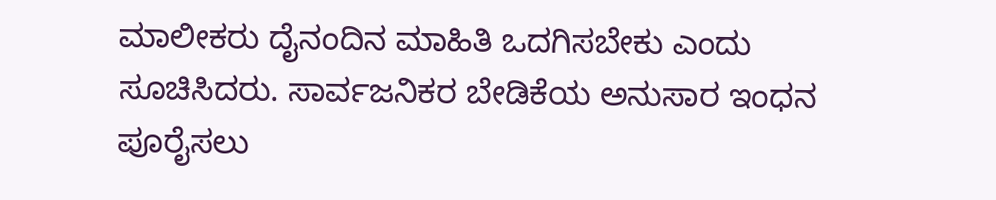ಮಾಲೀಕರು ದೈನಂದಿನ ಮಾಹಿತಿ ಒದಗಿಸಬೇಕು ಎಂದು ಸೂಚಿಸಿದರು. ಸಾರ್ವಜನಿಕರ ಬೇಡಿಕೆಯ ಅನುಸಾರ ಇಂಧನ ಪೂರೈಸಲು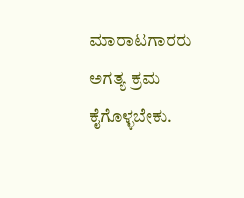ಮಾರಾಟಗಾರರು ಅಗತ್ಯ ಕ್ರಮ ಕೈಗೊಳ್ಳಬೇಕು.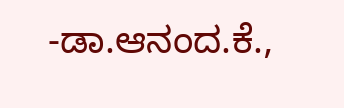-ಡಾ.ಆನಂದ.ಕೆ.,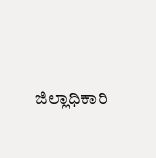ಜಿಲ್ಲಾಧಿಕಾರಿ